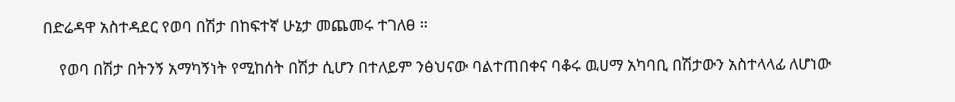በድሬዳዋ አስተዳደር የወባ በሽታ በከፍተኛ ሁኔታ መጨመሩ ተገለፀ ።

    የወባ በሽታ በትንኝ አማካኝነት የሚከሰት በሽታ ሲሆን በተለይም ንፅህናው ባልተጠበቀና ባቆሩ ዉሀማ አካባቢ በሽታውን አስተላላፊ ለሆነው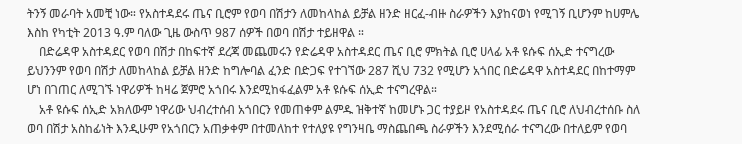ትንኝ መራባት አመቺ ነው። የአስተዳደሩ ጤና ቢሮም የወባ በሽታን ለመከላከል ይቻል ዘንድ ዘርፈ-ብዙ ስራዎችን እያከናወነ የሚገኝ ቢሆንም ከሀምሌ እስከ የካቲት 2013 ዓ.ም ባለው ጊዜ ውስጥ 987 ሰዎች በወባ በሽታ ተይዘዋል ።
    በድሬዳዋ አስተዳደር የወባ በሽታ በከፍተኛ ደረጃ መጨመሩን የድሬዳዋ አስተዳደር ጤና ቢሮ ምክትል ቢሮ ሀላፊ አቶ ዩሱፍ ሰኢድ ተናግረው ይህንንም የወባ በሽታ ለመከላከል ይቻል ዘንድ ከግሎባል ፈንድ በድጋፍ የተገኘው 287 ሺህ 732 የሚሆን አጎበር በድሬዳዋ አስተዳደር በከተማም ሆነ በገጠር ለሚገኙ ነዋሪዎች ከዛሬ ጀምሮ አጎበሩ እንደሚከፋፈልም አቶ ዩሱፍ ሰኢድ ተናግረዋል።
    አቶ ዩሱፍ ሰኢድ አክለውም ነዋሪው ህብረተሰብ አጎበርን የመጠቀም ልምዱ ዝቅተኛ ከመሆኑ ጋር ተያይዞ የአስተዳደሩ ጤና ቢሮ ለህብረተሰቡ ስለ ወባ በሽታ አስከፊነት እንዲሁም የአጎበርን አጠቃቀም በተመለከተ የተለያዩ የግንዛቤ ማስጨበጫ ስራዎችን እንደሚሰራ ተናግረው በተለይም የወባ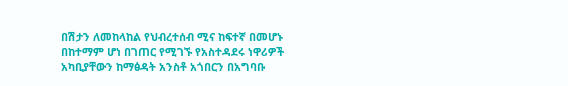በሽታን ለመከላከል የህብረተሰብ ሚና ከፍተኛ በመሆኑ በከተማም ሆነ በገጠር የሚገኙ የአስተዳደሩ ነዋሪዎች አካቢያቸውን ከማፅዳት አንስቶ አጎበርን በአግባቡ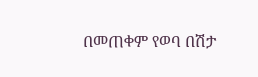በመጠቀም የወባ በሽታ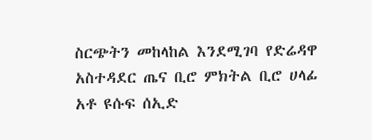ስርጭትን መከላከል እንደሚገባ የድሬዳዋ አስተዳደር ጤና ቢሮ ምክትል ቢሮ ሀላፊ አቶ ዩሱፍ ሰኢድ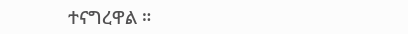ተናግረዋል ።